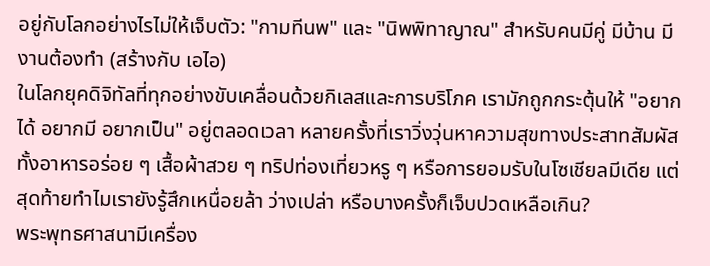อยู่กับโลกอย่างไรไม่ให้เจ็บตัว: "กามทีนพ" และ "นิพพิทาญาณ" สำหรับคนมีคู่ มีบ้าน มีงานต้องทำ (สร้างกับ เอไอ)
ในโลกยุคดิจิทัลที่ทุกอย่างขับเคลื่อนด้วยกิเลสและการบริโภค เรามักถูกกระตุ้นให้ "อยากได้ อยากมี อยากเป็น" อยู่ตลอดเวลา หลายครั้งที่เราวิ่งวุ่นหาความสุขทางประสาทสัมผัส ทั้งอาหารอร่อย ๆ เสื้อผ้าสวย ๆ ทริปท่องเที่ยวหรู ๆ หรือการยอมรับในโซเชียลมีเดีย แต่สุดท้ายทำไมเรายังรู้สึกเหนื่อยล้า ว่างเปล่า หรือบางครั้งก็เจ็บปวดเหลือเกิน?
พระพุทธศาสนามีเครื่อง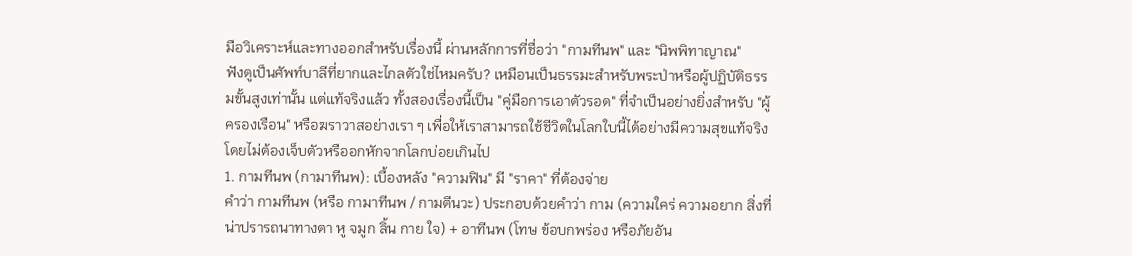มือวิเคราะห์และทางออกสำหรับเรื่องนี้ ผ่านหลักการที่ชื่อว่า "กามทีนพ" และ "นิพพิทาญาณ"
ฟังดูเป็นศัพท์บาลีที่ยากและไกลตัวใช่ไหมครับ? เหมือนเป็นธรรมะสำหรับพระป่าหรือผู้ปฏิบัติธรรมขั้นสูงเท่านั้น แต่แท้จริงแล้ว ทั้งสองเรื่องนี้เป็น "คู่มือการเอาตัวรอด" ที่จำเป็นอย่างยิ่งสำหรับ "ผู้ครองเรือน" หรือฆราวาสอย่างเรา ๆ เพื่อให้เราสามารถใช้ชีวิตในโลกใบนี้ได้อย่างมีความสุขแท้จริง โดยไม่ต้องเจ็บตัวหรืออกหักจากโลกบ่อยเกินไป
1. กามทีนพ (กามาทีนพ): เบื้องหลัง "ความฟิน" มี "ราคา" ที่ต้องจ่าย
คำว่า กามทีนพ (หรือ กามาทีนพ / กามตีนวะ) ประกอบด้วยคำว่า กาม (ความใคร่ ความอยาก สิ่งที่น่าปรารถนาทางตา หู จมูก ลิ้น กาย ใจ) + อาทีนพ (โทษ ข้อบกพร่อง หรือภัยอัน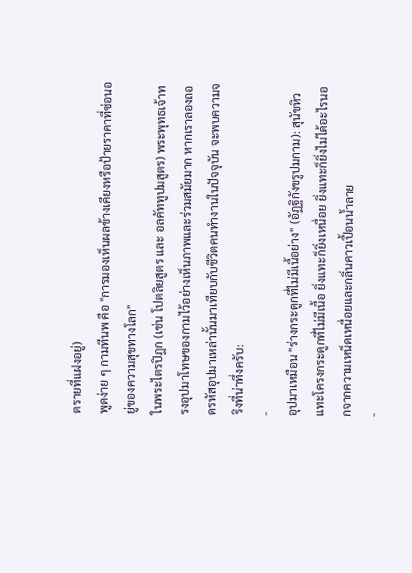ตรายที่แฝงอยู่)
พูดง่าย ๆ กามทีนพ คือ "การมองเห็นผลข้างเคียงหรือป้ายราคาที่ซ่อนอยู่ของความสุขทางโลก"
ในพระไตรปิฎก (เช่น โปตลิยสูตร และ อลคัททูปมสูตร) พระพุทธเจ้าทรงอุปมาโทษของกามไว้อย่างเห็นภาพและร่วมสมัยมาก หากเราลองถอดรหัสอุปมาเหล่านั้นมาเทียบกับชีวิตคนทำงานในปัจจุบัน จะพบความจริงที่น่าทึ่งครับ:
-
อุปมาเหมือน "ร่างกระดูกที่ไม่มีเนื้อย่าง" (อัฏฐิกังขรูปมกาม): สุนัขหิวแทะโครงกระดูกที่ไม่มีเนื้อ ยิ่งแทะก็ยิ่งเหนื่อย ยิ่งแทะก็ยิ่งไม่ได้อะไรนอกจากความเหน็ดเหนื่อยและกลิ่นคาวเปื้อนน้ำลาย
-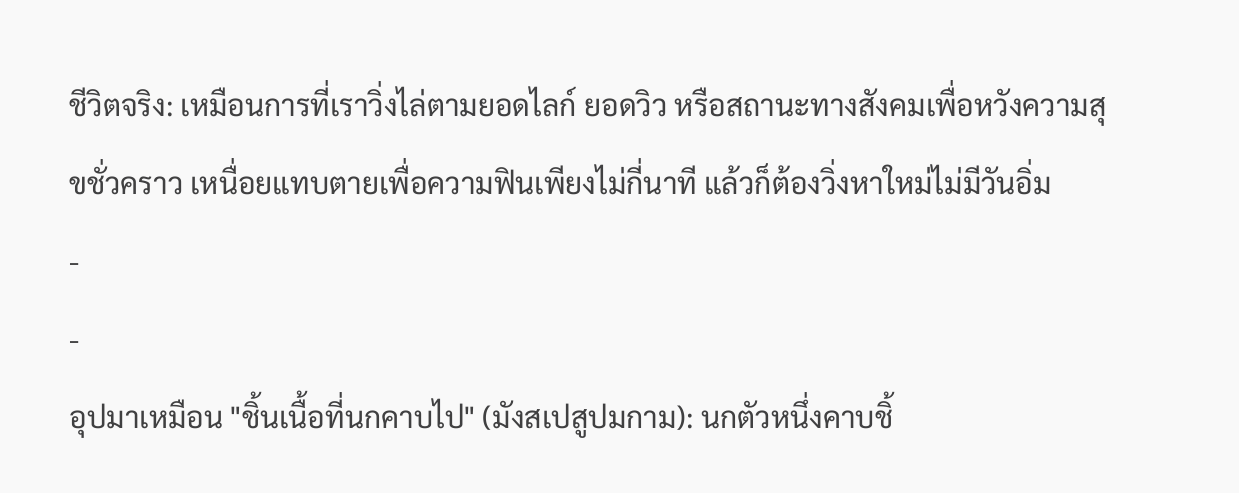ชีวิตจริง: เหมือนการที่เราวิ่งไล่ตามยอดไลก์ ยอดวิว หรือสถานะทางสังคมเพื่อหวังความสุขชั่วคราว เหนื่อยแทบตายเพื่อความฟินเพียงไม่กี่นาที แล้วก็ต้องวิ่งหาใหม่ไม่มีวันอิ่ม
-
-
อุปมาเหมือน "ชิ้นเนื้อที่นกคาบไป" (มังสเปสูปมกาม): นกตัวหนึ่งคาบชิ้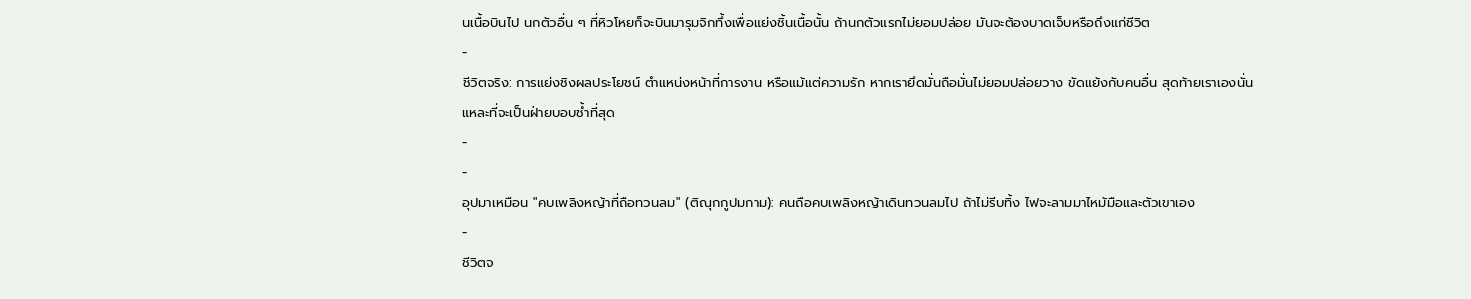นเนื้อบินไป นกตัวอื่น ๆ ที่หิวโหยก็จะบินมารุมจิกทึ้งเพื่อแย่งชิ้นเนื้อนั้น ถ้านกตัวแรกไม่ยอมปล่อย มันจะต้องบาดเจ็บหรือถึงแก่ชีวิต
-
ชีวิตจริง: การแย่งชิงผลประโยชน์ ตำแหน่งหน้าที่การงาน หรือแม้แต่ความรัก หากเรายึดมั่นถือมั่นไม่ยอมปล่อยวาง ขัดแย้งกับคนอื่น สุดท้ายเราเองนั่นแหละที่จะเป็นฝ่ายบอบช้ำที่สุด
-
-
อุปมาเหมือน "คบเพลิงหญ้าที่ถือทวนลม" (ติณุกกูปมกาม): คนถือคบเพลิงหญ้าเดินทวนลมไป ถ้าไม่รีบทิ้ง ไฟจะลามมาไหม้มือและตัวเขาเอง
-
ชีวิตจ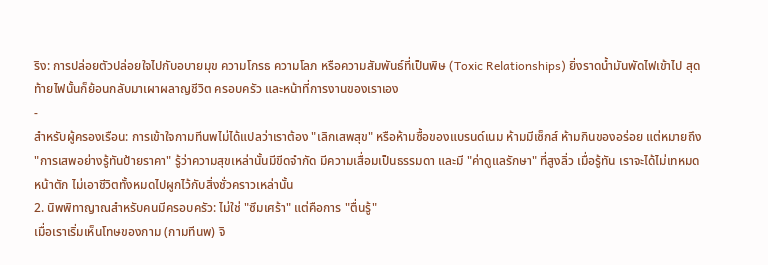ริง: การปล่อยตัวปล่อยใจไปกับอบายมุข ความโกรธ ความโลภ หรือความสัมพันธ์ที่เป็นพิษ (Toxic Relationships) ยิ่งราดน้ำมันพัดไฟเข้าไป สุดท้ายไฟนั้นก็ย้อนกลับมาเผาผลาญชีวิต ครอบครัว และหน้าที่การงานของเราเอง
-
สำหรับผู้ครองเรือน: การเข้าใจกามทีนพไม่ได้แปลว่าเราต้อง "เลิกเสพสุข" หรือห้ามซื้อของแบรนด์เนม ห้ามมีเซ็กส์ ห้ามกินของอร่อย แต่หมายถึง "การเสพอย่างรู้ทันป้ายราคา" รู้ว่าความสุขเหล่านั้นมีขีดจำกัด มีความเสื่อมเป็นธรรมดา และมี "ค่าดูแลรักษา" ที่สูงลิ่ว เมื่อรู้ทัน เราจะได้ไม่เทหมดหน้าตัก ไม่เอาชีวิตทั้งหมดไปผูกไว้กับสิ่งชั่วคราวเหล่านั้น
2. นิพพิทาญาณสำหรับคนมีครอบครัว: ไม่ใช่ "ซึมเศร้า" แต่คือการ "ตื่นรู้"
เมื่อเราเริ่มเห็นโทษของกาม (กามทีนพ) จิ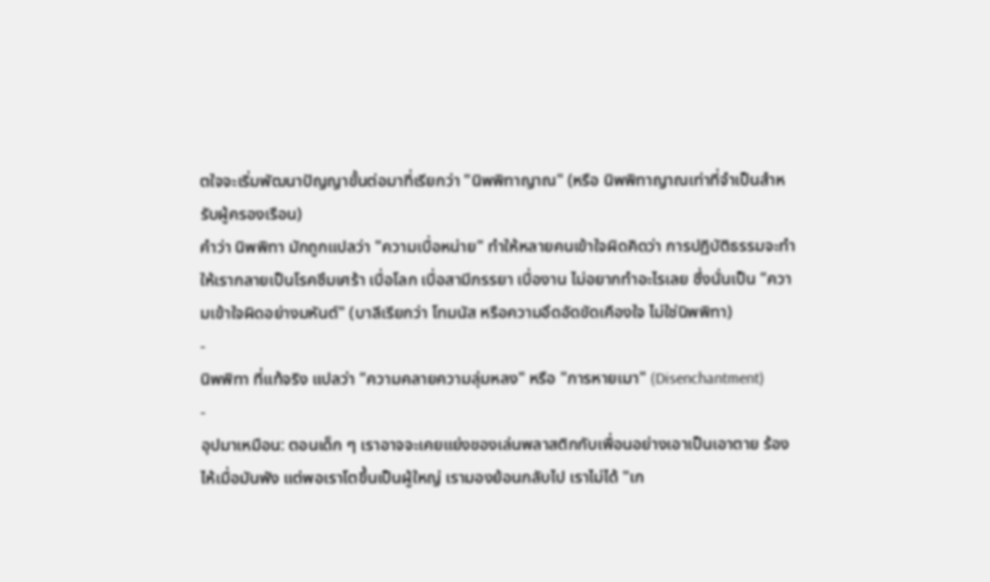ตใจจะเริ่มพัฒนาปัญญาขั้นต่อมาที่เรียกว่า "นิพพิทาญาณ" (หรือ นิพพิทาญาณเท่าที่จำเป็นสำหรับผู้ครองเรือน)
คำว่า นิพพิทา มักถูกแปลว่า "ความเบื่อหน่าย" ทำให้หลายคนเข้าใจผิดคิดว่า การปฏิบัติธรรมจะทำให้เรากลายเป็นโรคซึมเศร้า เบื่อโลก เบื่อสามีภรรยา เบื่องาน ไม่อยากทำอะไรเลย ซึ่งนั่นเป็น "ความเข้าใจผิดอย่างมหันต์" (บาลีเรียกว่า โทมนัส หรือความอึดอัดขัดเคืองใจ ไม่ใช่นิพพิทา)
-
นิพพิทา ที่แท้จริง แปลว่า "ความคลายความลุ่มหลง" หรือ "การหายเมา" (Disenchantment)
-
อุปมาเหมือน: ตอนเด็ก ๆ เราอาจจะเคยแย่งของเล่นพลาสติกกับเพื่อนอย่างเอาเป็นเอาตาย ร้องไห้เมื่อมันพัง แต่พอเราโตขึ้นเป็นผู้ใหญ่ เรามองย้อนกลับไป เราไม่ได้ "เก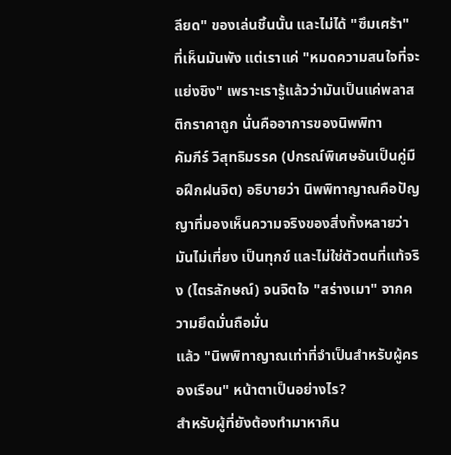ลียด" ของเล่นชิ้นนั้น และไม่ได้ "ซึมเศร้า" ที่เห็นมันพัง แต่เราแค่ "หมดความสนใจที่จะแย่งชิง" เพราะเรารู้แล้วว่ามันเป็นแค่พลาสติกราคาถูก นั่นคืออาการของนิพพิทา
คัมภีร์ วิสุทธิมรรค (ปกรณ์พิเศษอันเป็นคู่มือฝึกฝนจิต) อธิบายว่า นิพพิทาญาณคือปัญญาที่มองเห็นความจริงของสิ่งทั้งหลายว่ามันไม่เที่ยง เป็นทุกข์ และไม่ใช่ตัวตนที่แท้จริง (ไตรลักษณ์) จนจิตใจ "สร่างเมา" จากความยึดมั่นถือมั่น
แล้ว "นิพพิทาญาณเท่าที่จำเป็นสำหรับผู้ครองเรือน" หน้าตาเป็นอย่างไร?
สำหรับผู้ที่ยังต้องทำมาหากิน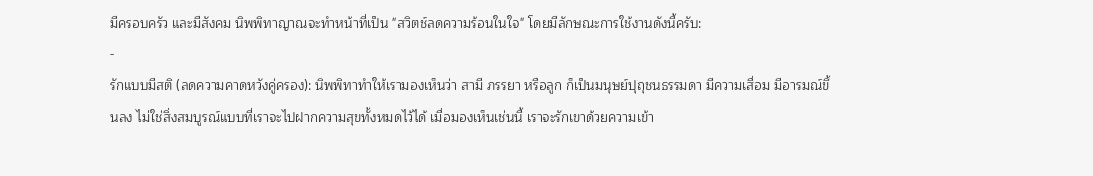มีครอบครัว และมีสังคม นิพพิทาญาณจะทำหน้าที่เป็น "สวิตช์ลดความร้อนในใจ" โดยมีลักษณะการใช้งานดังนี้ครับ:
-
รักแบบมีสติ (ลดความคาดหวังคู่ครอง): นิพพิทาทำให้เรามองเห็นว่า สามี ภรรยา หรือลูก ก็เป็นมนุษย์ปุถุชนธรรมดา มีความเสื่อม มีอารมณ์ขึ้นลง ไม่ใช่สิ่งสมบูรณ์แบบที่เราจะไปฝากความสุขทั้งหมดไว้ได้ เมื่อมองเห็นเช่นนี้ เราจะรักเขาด้วยความเข้า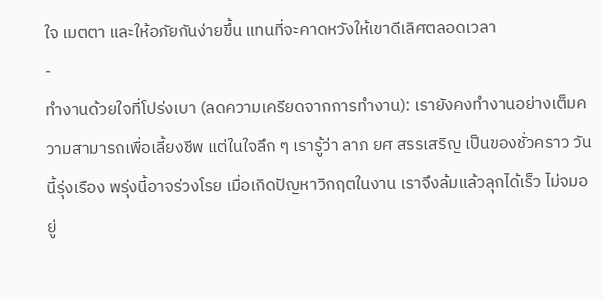ใจ เมตตา และให้อภัยกันง่ายขึ้น แทนที่จะคาดหวังให้เขาดีเลิศตลอดเวลา
-
ทำงานด้วยใจที่โปร่งเบา (ลดความเครียดจากการทำงาน): เรายังคงทำงานอย่างเต็มความสามารถเพื่อเลี้ยงชีพ แต่ในใจลึก ๆ เรารู้ว่า ลาภ ยศ สรรเสริญ เป็นของชั่วคราว วันนี้รุ่งเรือง พรุ่งนี้อาจร่วงโรย เมื่อเกิดปัญหาวิกฤตในงาน เราจึงล้มแล้วลุกได้เร็ว ไม่จมอยู่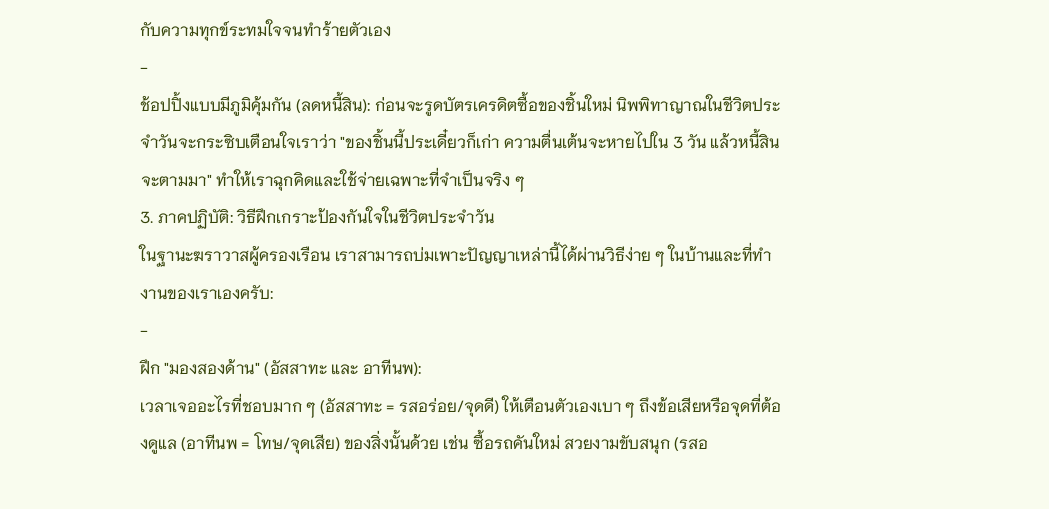กับความทุกข์ระทมใจจนทำร้ายตัวเอง
-
ช้อปปิ้งแบบมีภูมิคุ้มกัน (ลดหนี้สิน): ก่อนจะรูดบัตรเครดิตซื้อของชิ้นใหม่ นิพพิทาญาณในชีวิตประจำวันจะกระซิบเตือนใจเราว่า "ของชิ้นนี้ประเดี๋ยวก็เก่า ความตื่นเต้นจะหายไปใน 3 วัน แล้วหนี้สินจะตามมา" ทำให้เราฉุกคิดและใช้จ่ายเฉพาะที่จำเป็นจริง ๆ
3. ภาคปฏิบัติ: วิธีฝึกเกราะป้องกันใจในชีวิตประจำวัน
ในฐานะฆราวาสผู้ครองเรือน เราสามารถบ่มเพาะปัญญาเหล่านี้ได้ผ่านวิธีง่าย ๆ ในบ้านและที่ทำงานของเราเองครับ:
-
ฝึก "มองสองด้าน" (อัสสาทะ และ อาทีนพ):
เวลาเจออะไรที่ชอบมาก ๆ (อัสสาทะ = รสอร่อย/จุดดี) ให้เตือนตัวเองเบา ๆ ถึงข้อเสียหรือจุดที่ต้องดูแล (อาทีนพ = โทษ/จุดเสีย) ของสิ่งนั้นด้วย เช่น ซื้อรถคันใหม่ สวยงามขับสนุก (รสอ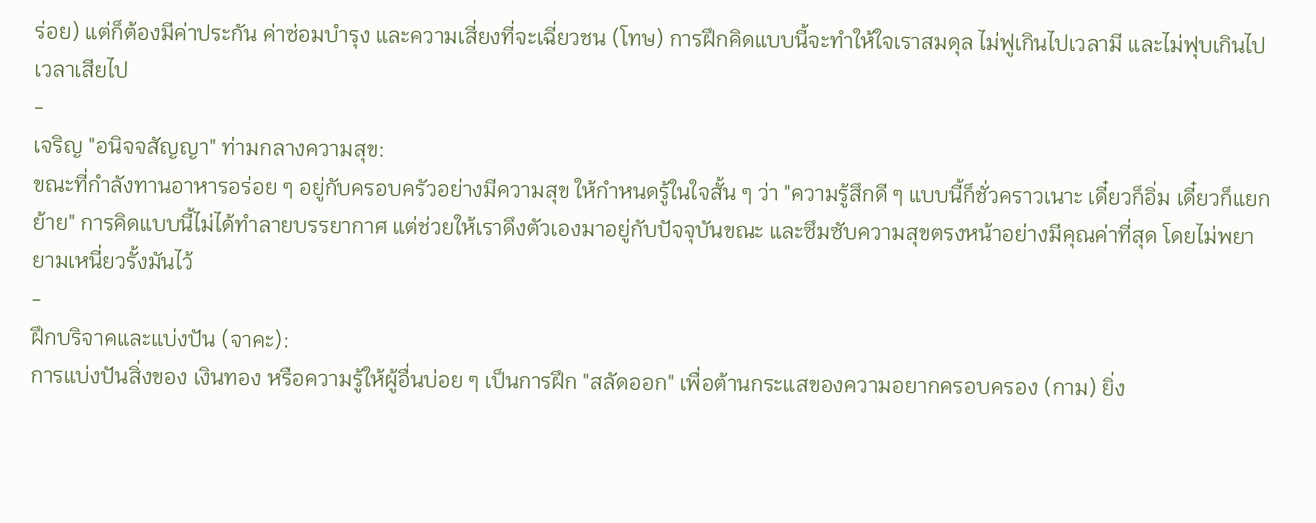ร่อย) แต่ก็ต้องมีค่าประกัน ค่าซ่อมบำรุง และความเสี่ยงที่จะเฉี่ยวชน (โทษ) การฝึกคิดแบบนี้จะทำให้ใจเราสมดุล ไม่ฟูเกินไปเวลามี และไม่ฟุบเกินไปเวลาเสียไป
-
เจริญ "อนิจจสัญญา" ท่ามกลางความสุข:
ขณะที่กำลังทานอาหารอร่อย ๆ อยู่กับครอบครัวอย่างมีความสุข ให้กำหนดรู้ในใจสั้น ๆ ว่า "ความรู้สึกดี ๆ แบบนี้ก็ชั่วคราวเนาะ เดี๋ยวก็อิ่ม เดี๋ยวก็แยกย้าย" การคิดแบบนี้ไม่ได้ทำลายบรรยากาศ แต่ช่วยให้เราดึงตัวเองมาอยู่กับปัจจุบันขณะ และซึมซับความสุขตรงหน้าอย่างมีคุณค่าที่สุด โดยไม่พยายามเหนี่ยวรั้งมันไว้
-
ฝึกบริจาคและแบ่งปัน (จาคะ):
การแบ่งปันสิ่งของ เงินทอง หรือความรู้ให้ผู้อื่นบ่อย ๆ เป็นการฝึก "สลัดออก" เพื่อต้านกระแสของความอยากครอบครอง (กาม) ยิ่ง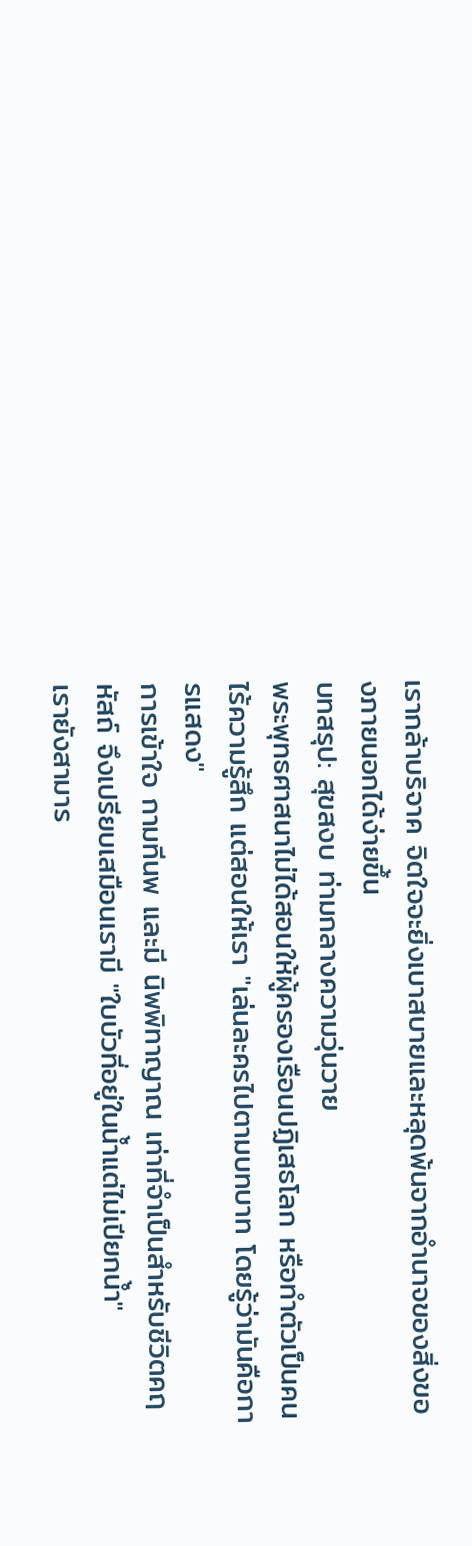เรากล้าบริจาค จิตใจจะยิ่งเบาสบายและหลุดพ้นจากอำนาจของสิ่งของภายนอกได้ง่ายขึ้น
บทสรุป: สุขสงบ ท่ามกลางความวุ่นวาย
พระพุทธศาสนาไม่ได้สอนให้ผู้ครองเรือนปฏิเสธโลก หรือทำตัวเป็นคนไร้ความรู้สึก แต่สอนให้เรา "เล่นละครไปตามบทบาท โดยรู้ว่ามันคือการแสดง"
การเข้าใจ กามทีนพ และมี นิพพิทาญาณ เท่าที่จำเป็นสำหรับชีวิตคฤหัสถ์ จึงเปรียบเสมือนเรามี "ใบบัวที่อยู่ในน้ำแต่ไม่เปียกน้ำ"
เรายังสามาร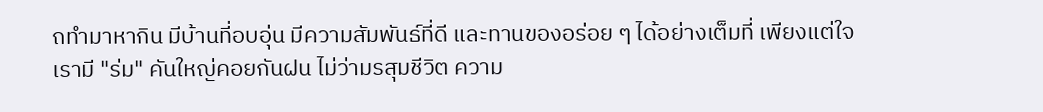ถทำมาหากิน มีบ้านที่อบอุ่น มีความสัมพันธ์ที่ดี และทานของอร่อย ๆ ได้อย่างเต็มที่ เพียงแต่ใจเรามี "ร่ม" คันใหญ่คอยกันฝน ไม่ว่ามรสุมชีวิต ความ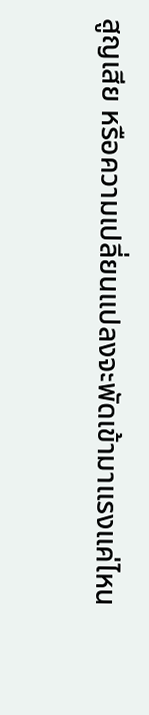สูญเสีย หรือความเปลี่ยนแปลงจะพัดเข้ามาแรงแค่ไหน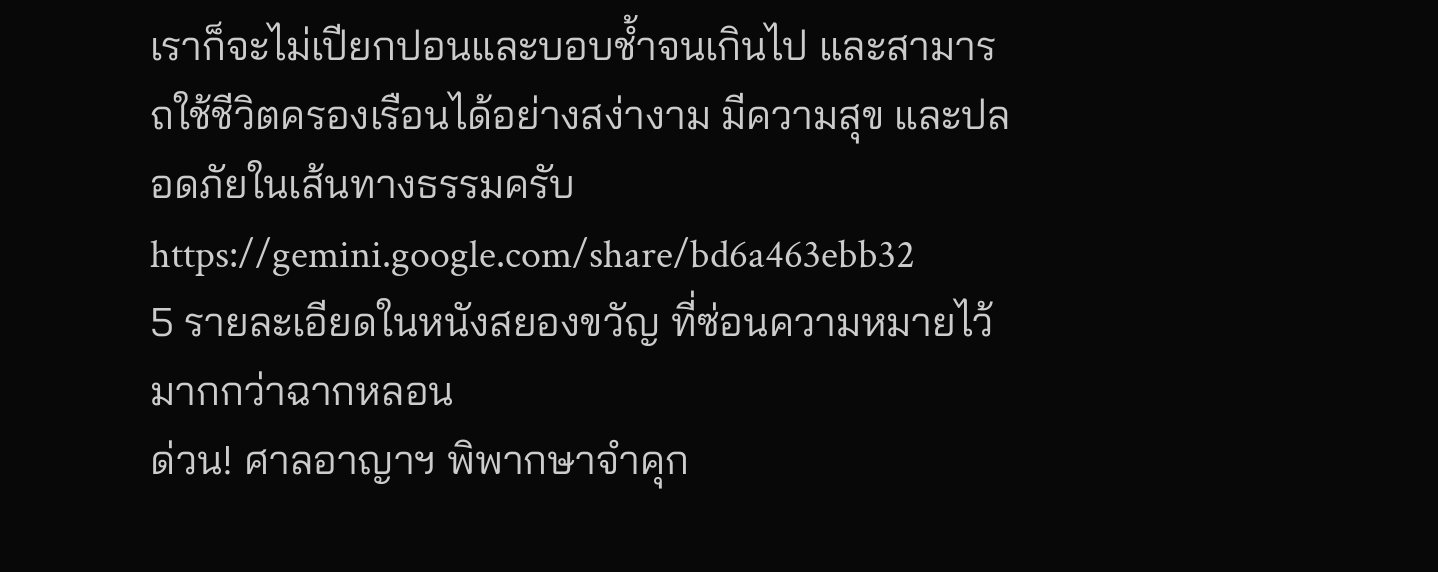เราก็จะไม่เปียกปอนและบอบช้ำจนเกินไป และสามารถใช้ชีวิตครองเรือนได้อย่างสง่างาม มีความสุข และปลอดภัยในเส้นทางธรรมครับ
https://gemini.google.com/share/bd6a463ebb32
5 รายละเอียดในหนังสยองขวัญ ที่ซ่อนความหมายไว้มากกว่าฉากหลอน
ด่วน! ศาลอาญาฯ พิพากษาจำคุก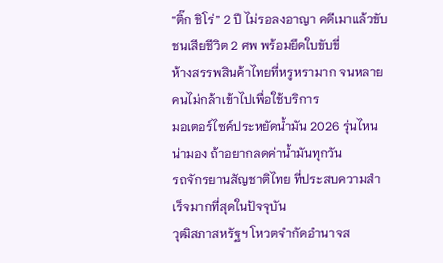“ติ๊ก ชิโร่” 2 ปี ไม่รอลงอาญา คดีเมาแล้วขับชนเสียชีวิต 2 ศพ พร้อมยึดใบขับขี่
ห้างสรรพสินค้าไทยที่หรูหรามาก จนหลายคนไม่กล้าเข้าไปเพื่อใช้บริการ
มอเตอร์ไซค์ประหยัดน้ำมัน 2026 รุ่นไหนน่ามอง ถ้าอยากลดค่าน้ำมันทุกวัน
รถจักรยานสัญชาติไทย ที่ประสบความสำเร็จมากที่สุดในปัจจุบัน
วุฒิสภาสหรัฐฯ โหวตจำกัดอำนาจส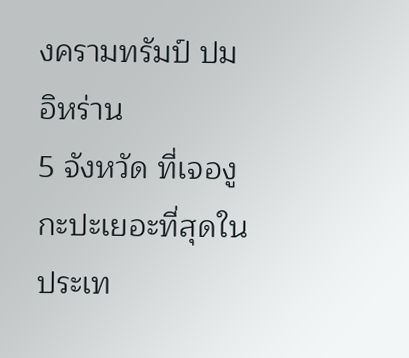งครามทรัมป์ ปมอิหร่าน
5 จังหวัด ที่เจองูกะปะเยอะที่สุดในประเท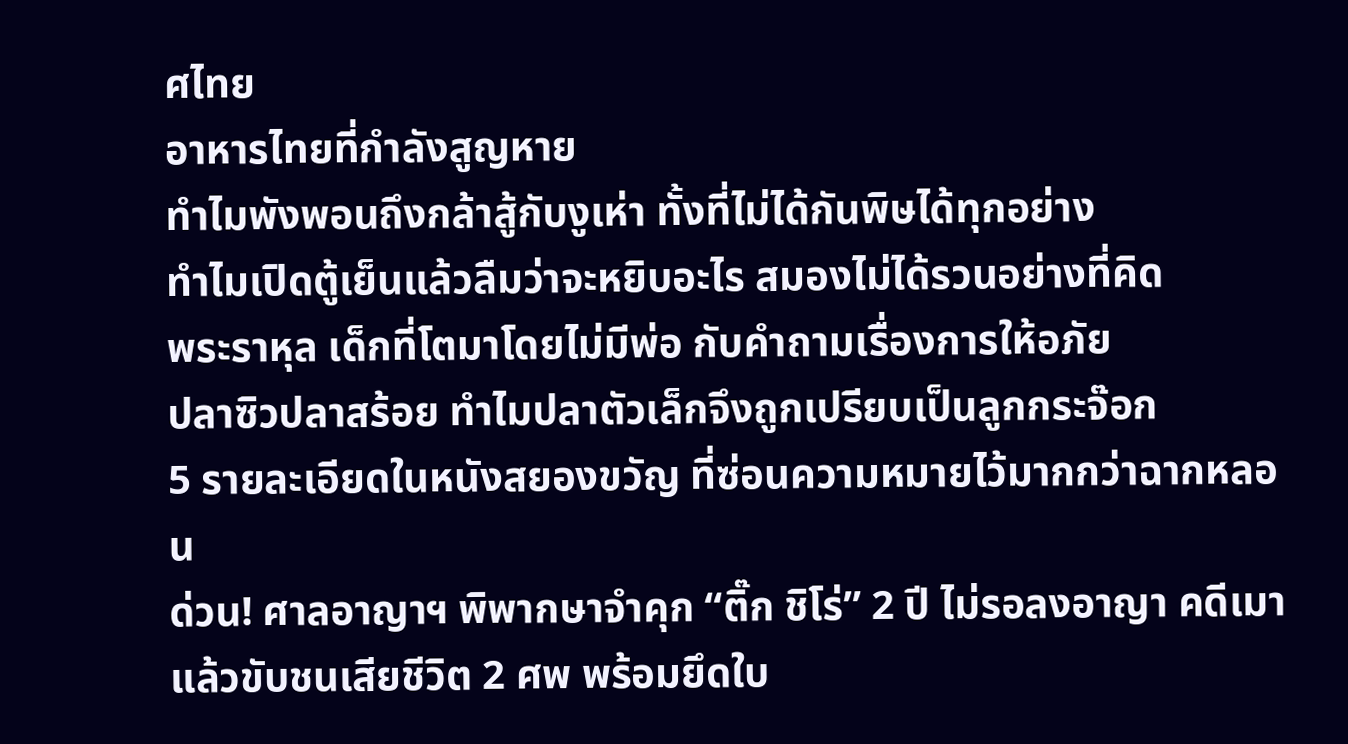ศไทย
อาหารไทยที่กำลังสูญหาย
ทำไมพังพอนถึงกล้าสู้กับงูเห่า ทั้งที่ไม่ได้กันพิษได้ทุกอย่าง
ทำไมเปิดตู้เย็นแล้วลืมว่าจะหยิบอะไร สมองไม่ได้รวนอย่างที่คิด
พระราหุล เด็กที่โตมาโดยไม่มีพ่อ กับคำถามเรื่องการให้อภัย
ปลาซิวปลาสร้อย ทำไมปลาตัวเล็กจึงถูกเปรียบเป็นลูกกระจ๊อก
5 รายละเอียดในหนังสยองขวัญ ที่ซ่อนความหมายไว้มากกว่าฉากหลอน
ด่วน! ศาลอาญาฯ พิพากษาจำคุก “ติ๊ก ชิโร่” 2 ปี ไม่รอลงอาญา คดีเมาแล้วขับชนเสียชีวิต 2 ศพ พร้อมยึดใบ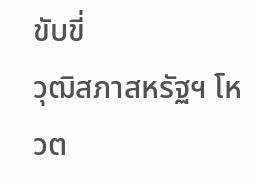ขับขี่
วุฒิสภาสหรัฐฯ โหวต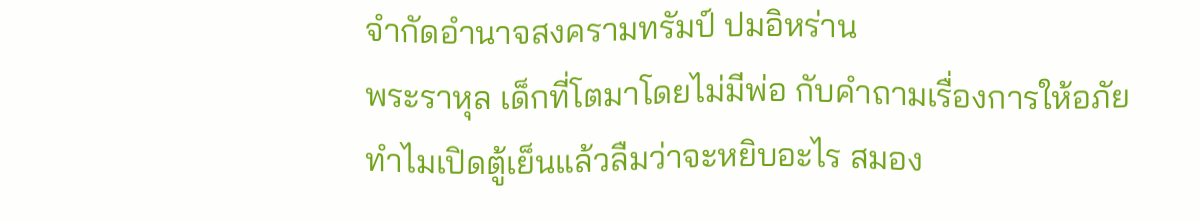จำกัดอำนาจสงครามทรัมป์ ปมอิหร่าน
พระราหุล เด็กที่โตมาโดยไม่มีพ่อ กับคำถามเรื่องการให้อภัย
ทำไมเปิดตู้เย็นแล้วลืมว่าจะหยิบอะไร สมอง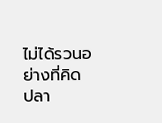ไม่ได้รวนอย่างที่คิด
ปลา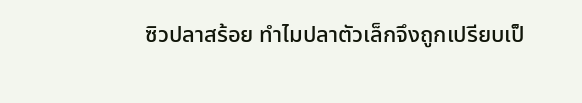ซิวปลาสร้อย ทำไมปลาตัวเล็กจึงถูกเปรียบเป็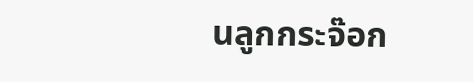นลูกกระจ๊อก